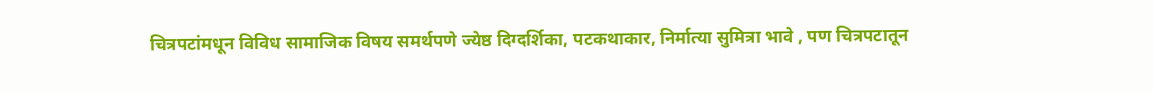चित्रपटांमधून विविध सामाजिक विषय समर्थपणे ज्येष्ठ दिग्दर्शिका, पटकथाकार, निर्मात्या सुमित्रा भावे , पण चित्रपटातून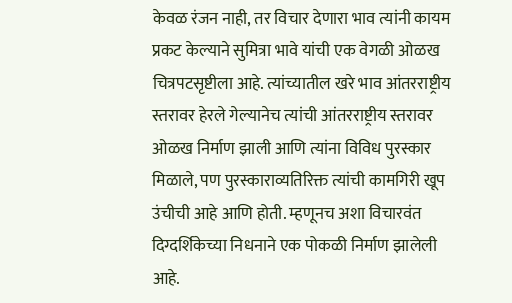केवळ रंजन नाही, तर विचार देणारा भाव त्यांनी कायम प्रकट केल्याने सुमित्रा भावे यांची एक वेगळी ओळख चित्रपटसृष्टीला आहे. त्यांच्यातील खरे भाव आंतरराष्ट्रीय स्तरावर हेरले गेल्यानेच त्यांची आंतरराष्ट्रीय स्तरावर ओळख निर्माण झाली आणि त्यांना विविध पुरस्कार मिळाले, पण पुरस्काराव्यतिरिक्त त्यांची कामगिरी खूप उंचीची आहे आणि होती. म्हणूनच अशा विचारवंत दिग्दर्शिकेच्या निधनाने एक पोकळी निर्माण झालेली आहे.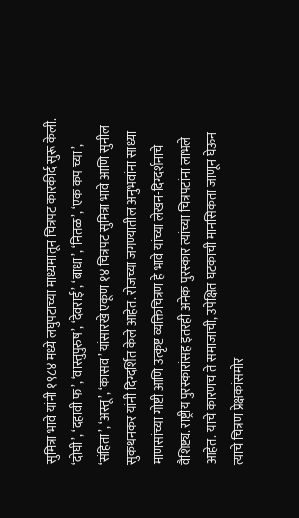सुमित्रा भावे यांनी १९८४ मध्ये लघुपटाच्या माध्यमातून चित्रपट कारकीर्द सुरू केली. ‘दोघी’, ‘दहावी फ’, ‘वास्तुपुरुष’, ‘देवराई’, ‘बाधा’, ‘नितळ’, ‘एक कप च्या’, ‘संहिता’, ‘अस्तू’, ‘कासव’ यांसारखे एकूण १४ चित्रपट सुमित्रा भावे आणि सुनील सुकथनकर यांनी दिग्दर्शित केले आहेत. रोजच्या जगण्यातील अनुभवांना साध्या माणसांच्या गोष्टी आणि उत्कृष्ट व्यक्तिचित्रण हे भावे यांच्या लेखन-दिग्दर्शनाचे वैशिष्ट्य. राष्ट्रीय पुरस्कारांसह इतरही अनेक पुरस्कार त्यांच्या चित्रपटांना लाभले आहेत. याचे कारणच ते समाजाची, उपेक्षित घटकाची मानसिकता जाणून घेऊन त्याचे चित्रण प्रेक्षकांसमोर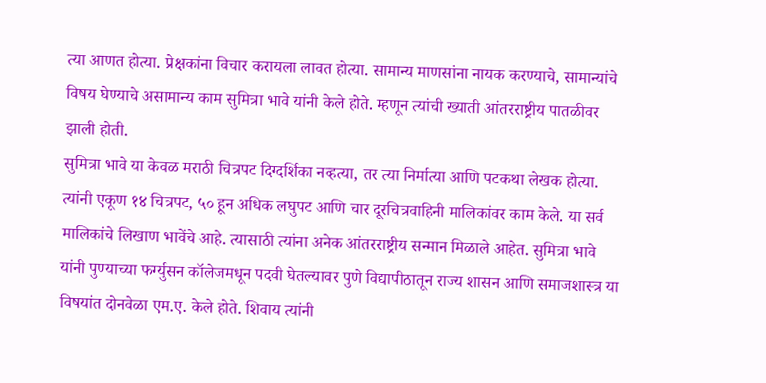त्या आणत होत्या. प्रेक्षकांना विचार करायला लावत होत्या. सामान्य माणसांना नायक करण्याचे, सामान्यांचे विषय घेण्याचे असामान्य काम सुमित्रा भावे यांनी केले होते. म्हणून त्यांची ख्याती आंतरराष्ट्रीय पातळीवर झाली होती.
सुमित्रा भावे या केवळ मराठी चित्रपट दिग्दर्शिका नव्हत्या, तर त्या निर्मात्या आणि पटकथा लेखक होत्या. त्यांनी एकूण १४ चित्रपट, ५० हून अधिक लघुपट आणि चार दूरचित्रवाहिनी मालिकांवर काम केले. या सर्व मालिकांचे लिखाण भावेंचे आहे. त्यासाठी त्यांना अनेक आंतरराष्ट्रीय सन्मान मिळाले आहेत. सुमित्रा भावे यांनी पुण्याच्या फर्ग्युसन कॉलेजमधून पदवी घेतल्यावर पुणे विद्यापीठातून राज्य शासन आणि समाजशास्त्र या विषयांत दोनवेळा एम.ए. केले होते. शिवाय त्यांनी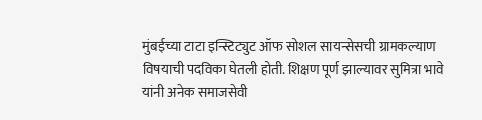मुंबईच्या टाटा इन्स्टिट्युट ऑफ सोशल सायन्सेसची ग्रामकल्याण विषयाची पदविका घेतली होती. शिक्षण पूर्ण झाल्यावर सुमित्रा भावे यांनी अनेक समाजसेवी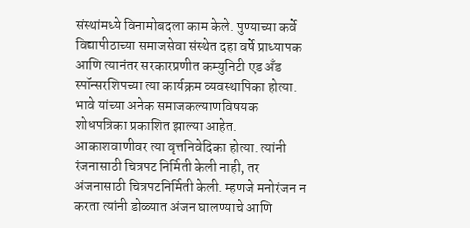संस्थांमध्ये विनामोबदला काम केले. पुण्याच्या कर्वे विद्यापीठाच्या समाजसेवा संस्थेत दहा वर्षे प्राध्यापक आणि त्यानंतर सरकारप्रणीत कम्युनिटी एड अँड स्पॉन्सरशिपच्या त्या कार्यक्रम व्यवस्थापिका होत्या. भावे यांच्या अनेक समाजकल्याणविषयक शोधपत्रिका प्रकाशित झाल्या आहेत. आकाशवाणीवर त्या वृत्तनिवेदिका होत्या. त्यांनी रंजनासाठी चित्रपट निर्मिती केली नाही, तर अंजनासाठी चित्रपटनिर्मिती केली. म्हणजे मनोरंजन न करता त्यांनी डोळ्यात अंजन घालण्याचे आणि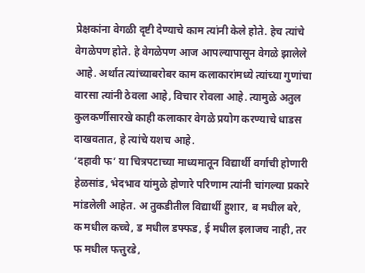प्रेक्षकांना वेगळी दृष्टी देण्याचे काम त्यांनी केले होते. हेच त्यांचे वेगळेपण होते. हे वेगळेपण आज आपल्यापासून वेगळे झालेले आहे. अर्थात त्यांच्याबरोबर काम कलाकारांमध्ये त्यांच्या गुणांचा वारसा त्यांनी ठेवला आहे, विचार रोवला आहे. त्यामुळे अतुल कुलकर्णीसारखे काही कलाकार वेगळे प्रयोग करण्याचे धाडस दाखवतात, हे त्यांचे यशच आहे.
‘दहावी फ’ या चित्रपटाच्या माध्यमातून विद्यार्थी वर्गाची होणारी हेळसांड, भेदभाव यांमुळे होणारे परिणाम त्यांनी चांगल्या प्रकारे मांडलेली आहेत. अ तुकडीतील विद्यार्थी हुशार, ब मधील बरे, क मधील कच्चे, ड मधील डफ्फड, ई मधील इलाजच नाही, तर फ मधील फत्तुरडे,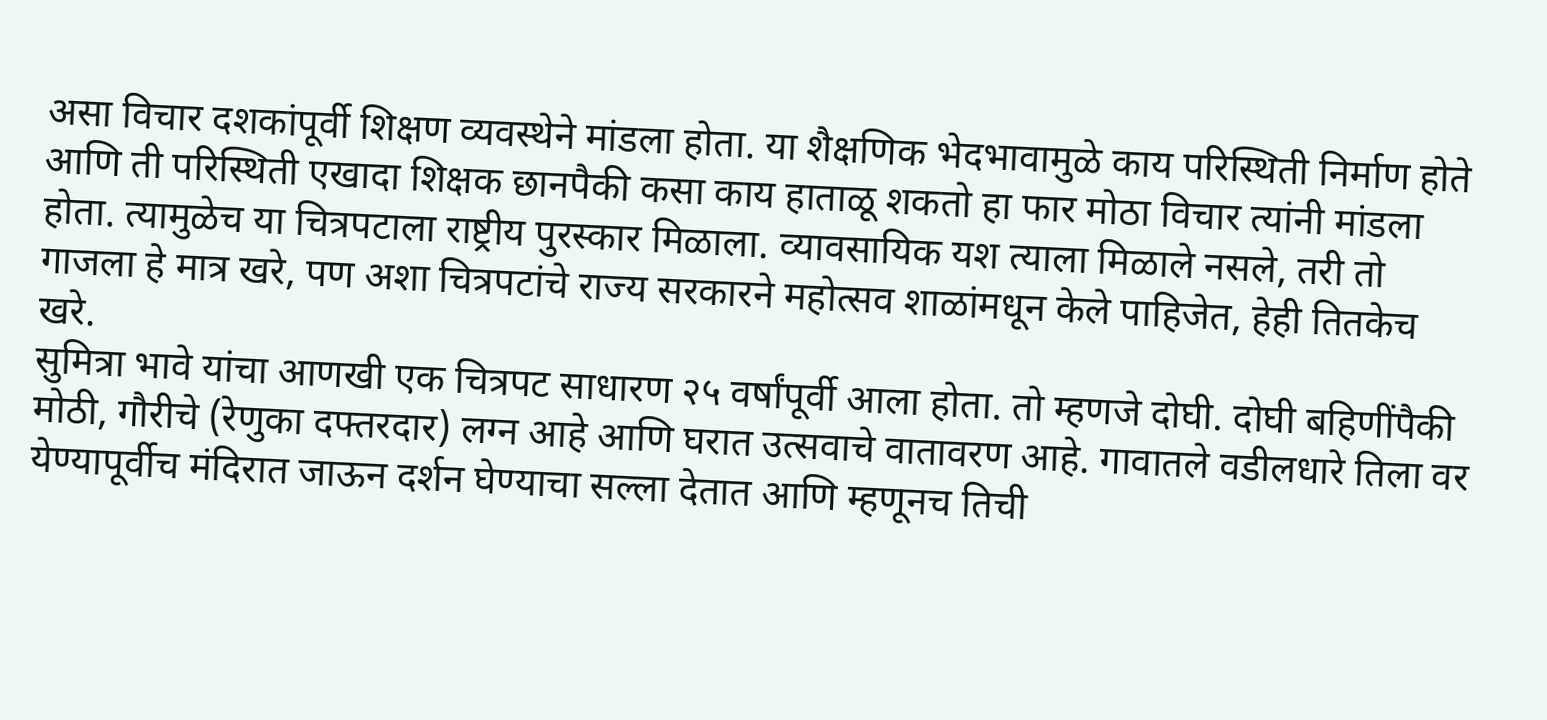असा विचार दशकांपूर्वी शिक्षण व्यवस्थेने मांडला होता. या शैक्षणिक भेदभावामुळे काय परिस्थिती निर्माण होते आणि ती परिस्थिती एखादा शिक्षक छानपैकी कसा काय हाताळू शकतो हा फार मोठा विचार त्यांनी मांडला होता. त्यामुळेच या चित्रपटाला राष्ट्रीय पुरस्कार मिळाला. व्यावसायिक यश त्याला मिळाले नसले, तरी तो गाजला हे मात्र खरे, पण अशा चित्रपटांचे राज्य सरकारने महोत्सव शाळांमधून केले पाहिजेत, हेही तितकेच खरे.
सुमित्रा भावे यांचा आणखी एक चित्रपट साधारण २५ वर्षांपूर्वी आला होता. तो म्हणजे दोघी. दोघी बहिणींपैकी मोठी, गौरीचे (रेणुका दफ्तरदार) लग्न आहे आणि घरात उत्सवाचे वातावरण आहे. गावातले वडीलधारे तिला वर येण्यापूर्वीच मंदिरात जाऊन दर्शन घेण्याचा सल्ला देतात आणि म्हणूनच तिची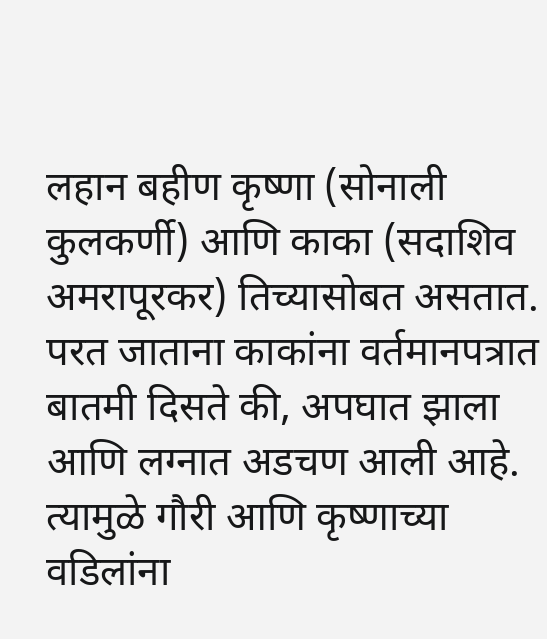लहान बहीण कृष्णा (सोनाली कुलकर्णी) आणि काका (सदाशिव अमरापूरकर) तिच्यासोबत असतात. परत जाताना काकांना वर्तमानपत्रात बातमी दिसते की, अपघात झाला आणि लग्नात अडचण आली आहे. त्यामुळे गौरी आणि कृष्णाच्या वडिलांना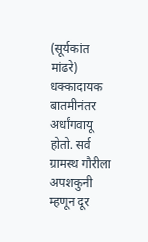(सूर्यकांत मांढरे) धक्कादायक बातमीनंतर अर्धांगवायू होतो. सर्व ग्रामस्थ गौरीला अपशकुनी म्हणून दूर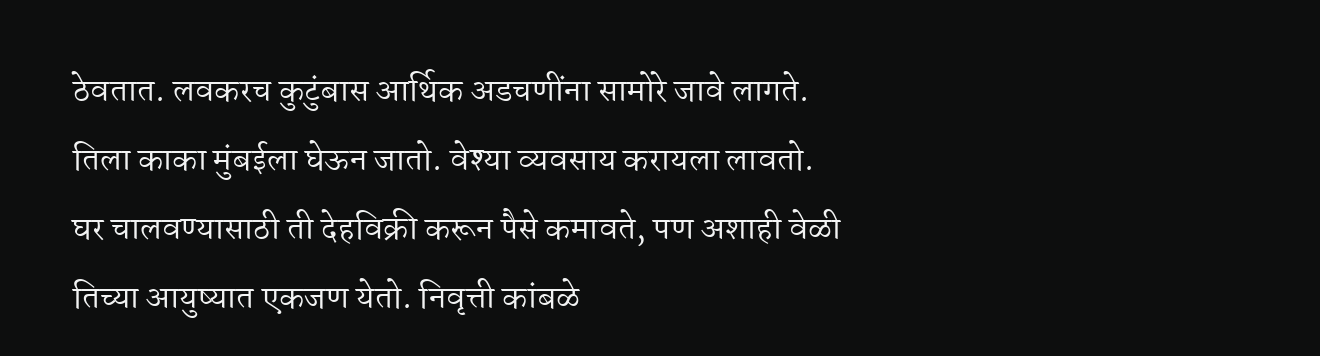ठेवतात. लवकरच कुटुंबास आर्थिक अडचणींना सामोरे जावे लागते. तिला काका मुंबईला घेऊन जातो. वेश्या व्यवसाय करायला लावतो. घर चालवण्यासाठी ती देहविक्री करून पैसे कमावते, पण अशाही वेळी तिच्या आयुष्यात एकजण येतो. निवृत्ती कांबळे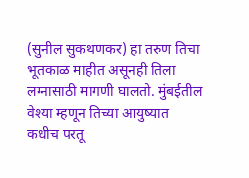(सुनील सुकथणकर) हा तरुण तिचा भूतकाळ माहीत असूनही तिला लग्नासाठी मागणी घालतो. मुंबईतील वेश्या म्हणून तिच्या आयुष्यात कधीच परतू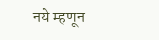नये म्हणून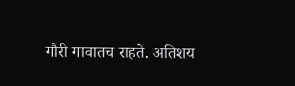गौरी गावातच राहते. अतिशय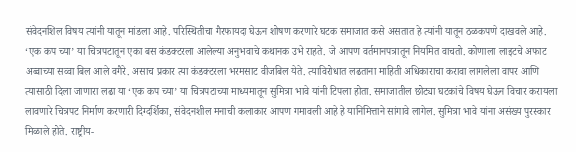संवेदनशिल विषय त्यांनी यातून मांडला आहे. परिस्थितीचा गैरफायदा घेऊन शोषण करणारे घटक समाजात कसे असतात हे त्यांनी यातून ठळकपणे दाखवले आहे.
‘एक कप च्या’ या चित्रपटातून एका बस कंडक्टरला आलेल्या अनुभवाचे कथानक उभे राहते. जे आपण वर्तमानपत्रातून नियमित वाचतो. कोणाला लाइटचे अफाट अव्वाच्या सव्वा बिल आले वगैरे. असाच प्रकार त्या कंडक्टरला भरमसाट वीजबिल येते. त्याविरोधात लढताना माहिती अधिकाराचा करावा लागलेला वापर आणि त्यासाठी दिला जाणारा लढा या ‘एक कप च्या’ या चित्रपटाच्या माध्यमातून सुमित्रा भावे यांनी टिपला होता. समाजातील छोट्या घटकांचे विषय घेऊन विचार करायला लावणारे चित्रपट निर्माण करणारी दिग्दर्शिका, संवेदनशील मनाची कलाकार आपण गमावली आहे हे यानिमित्ताने सांगावे लागेल. सुमित्रा भावे यांना असंख्य पुरस्कार मिळाले होते. राष्ट्रीय-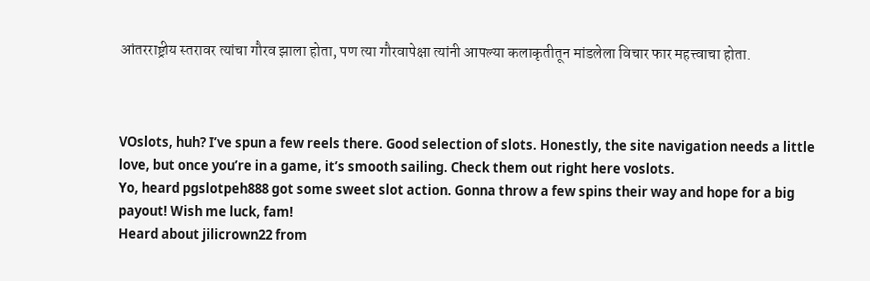आंतरराष्ट्रीय स्तरावर त्यांचा गौरव झाला होता, पण त्या गौरवापेक्षा त्यांनी आपल्या कलाकृतीतून मांडलेला विचार फार महत्त्वाचा होता.



VOslots, huh? I’ve spun a few reels there. Good selection of slots. Honestly, the site navigation needs a little love, but once you’re in a game, it’s smooth sailing. Check them out right here voslots.
Yo, heard pgslotpeh888 got some sweet slot action. Gonna throw a few spins their way and hope for a big payout! Wish me luck, fam!
Heard about jilicrown22 from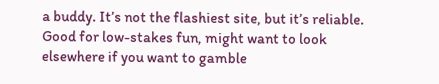a buddy. It’s not the flashiest site, but it’s reliable. Good for low-stakes fun, might want to look elsewhere if you want to gamble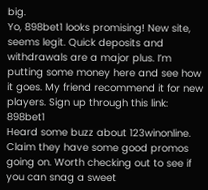big.
Yo, 898bet1 looks promising! New site, seems legit. Quick deposits and withdrawals are a major plus. I’m putting some money here and see how it goes. My friend recommend it for new players. Sign up through this link: 898bet1
Heard some buzz about 123winonline. Claim they have some good promos going on. Worth checking out to see if you can snag a sweet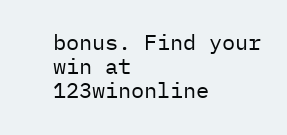bonus. Find your win at 123winonline